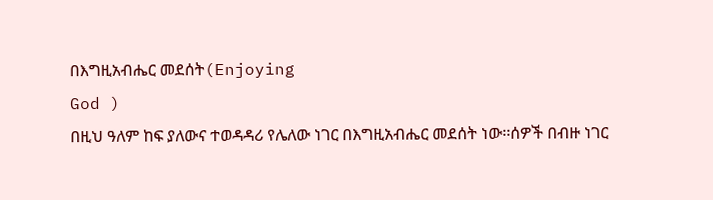በእግዚአብሔር መደሰት(Enjoying
God )
በዚህ ዓለም ከፍ ያለውና ተወዳዳሪ የሌለው ነገር በእግዚአብሔር መደሰት ነው፡፡ሰዎች በብዙ ነገር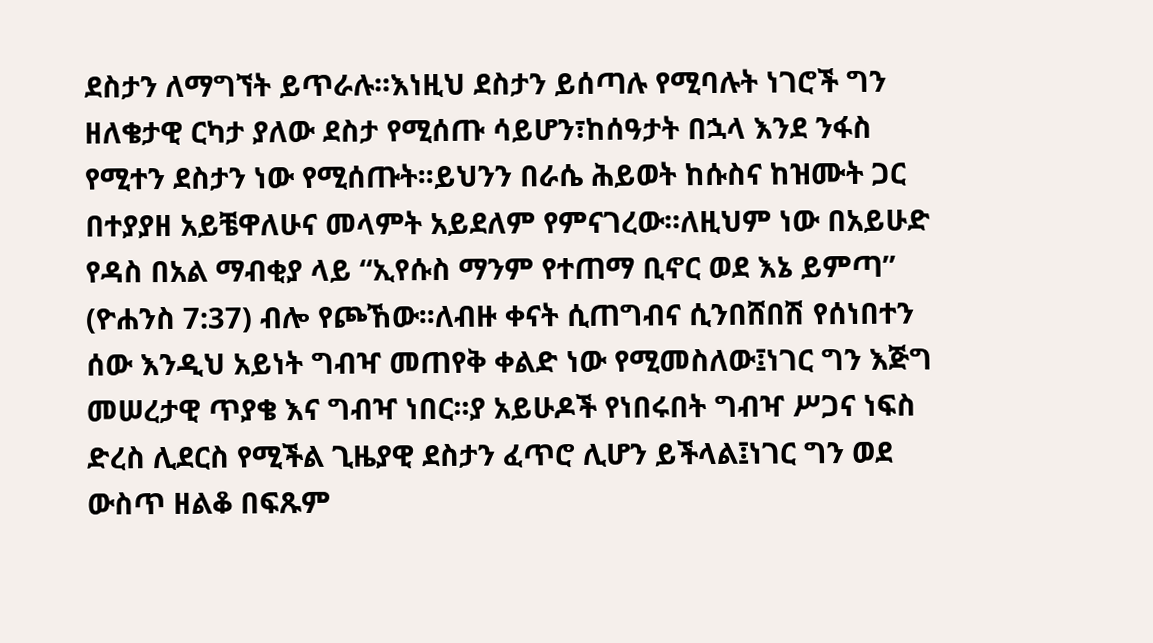ደስታን ለማግኘት ይጥራሉ፡፡እነዚህ ደስታን ይሰጣሉ የሚባሉት ነገሮች ግን ዘለቄታዊ ርካታ ያለው ደስታ የሚሰጡ ሳይሆን፣ከሰዓታት በኋላ እንደ ንፋስ የሚተን ደስታን ነው የሚሰጡት፡፡ይህንን በራሴ ሕይወት ከሱስና ከዝሙት ጋር በተያያዘ አይቼዋለሁና መላምት አይደለም የምናገረው፡፡ለዚህም ነው በአይሁድ የዳስ በአል ማብቂያ ላይ “ኢየሱስ ማንም የተጠማ ቢኖር ወደ እኔ ይምጣ” (ዮሐንስ 7:37) ብሎ የጮኸው፡፡ለብዙ ቀናት ሲጠግብና ሲንበሸበሽ የሰነበተን ሰው እንዲህ አይነት ግብዣ መጠየቅ ቀልድ ነው የሚመስለው፤ነገር ግን እጅግ መሠረታዊ ጥያቄ እና ግብዣ ነበር፡፡ያ አይሁዶች የነበሩበት ግብዣ ሥጋና ነፍስ ድረስ ሊደርስ የሚችል ጊዜያዊ ደስታን ፈጥሮ ሊሆን ይችላል፤ነገር ግን ወደ ውስጥ ዘልቆ በፍጹም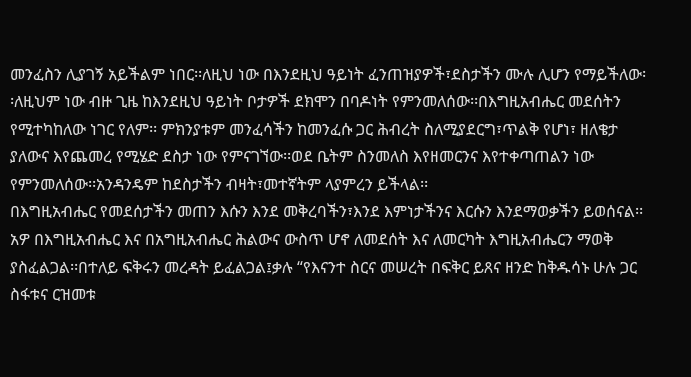መንፈስን ሊያገኝ አይችልም ነበር፡፡ለዚህ ነው በእንደዚህ ዓይነት ፈንጠዝያዎች፣ደስታችን ሙሉ ሊሆን የማይችለው፡፡ለዚህም ነው ብዙ ጊዜ ከእንደዚህ ዓይነት ቦታዎች ደክሞን በባዶነት የምንመለሰው፡፡በእግዚአብሔር መደሰትን የሚተካከለው ነገር የለም፡፡ ምክንያቱም መንፈሳችን ከመንፈሱ ጋር ሕብረት ስለሚያደርግ፣ጥልቅ የሆነ፣ ዘለቄታ ያለውና እየጨመረ የሚሄድ ደስታ ነው የምናገኘው፡፡ወደ ቤትም ስንመለስ እየዘመርንና እየተቀጣጠልን ነው የምንመለሰው፡፡አንዳንዴም ከደስታችን ብዛት፣መተኛትም ላያምረን ይችላል፡፡
በእግዚአብሔር የመደሰታችን መጠን እሱን እንደ መቅረባችን፣እንደ እምነታችንና እርሱን እንደማወቃችን ይወሰናል፡፡አዎ በእግዚአብሔር እና በአግዚአብሔር ሕልውና ውስጥ ሆኖ ለመደሰት እና ለመርካት እግዚአብሔርን ማወቅ ያስፈልጋል፡፡በተለይ ፍቅሩን መረዳት ይፈልጋል፤ቃሉ “የእናንተ ስርና መሠረት በፍቅር ይጸና ዘንድ ከቅዱሳኑ ሁሉ ጋር ስፋቱና ርዝመቱ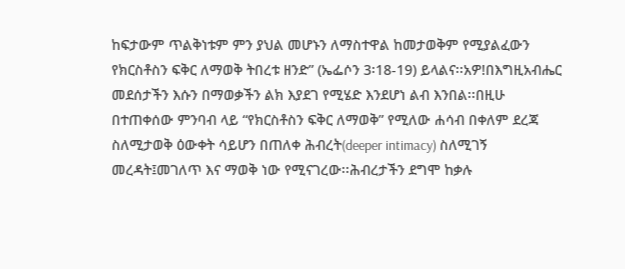ከፍታውም ጥልቅነቱም ምን ያህል መሆኑን ለማስተዋል ከመታወቅም የሚያልፈውን የክርስቶስን ፍቅር ለማወቅ ትበረቱ ዘንድ” (ኤፌሶን 3፡18-19) ይላልና፡፡አዎ!በእግዚአብሔር መደሰታችን እሱን በማወቃችን ልክ እያደገ የሚሄድ እንደሆነ ልብ እንበል፡፡በዚሁ በተጠቀሰው ምንባብ ላይ “የክርስቶስን ፍቅር ለማወቅ” የሚለው ሐሳብ በቀለም ደረጃ ስለሚታወቅ ዕውቀት ሳይሆን በጠለቀ ሕብረት(deeper intimacy) ስለሚገኝ መረዳት፤መገለጥ እና ማወቅ ነው የሚናገረው፡፡ሕብረታችን ደግሞ ከቃሉ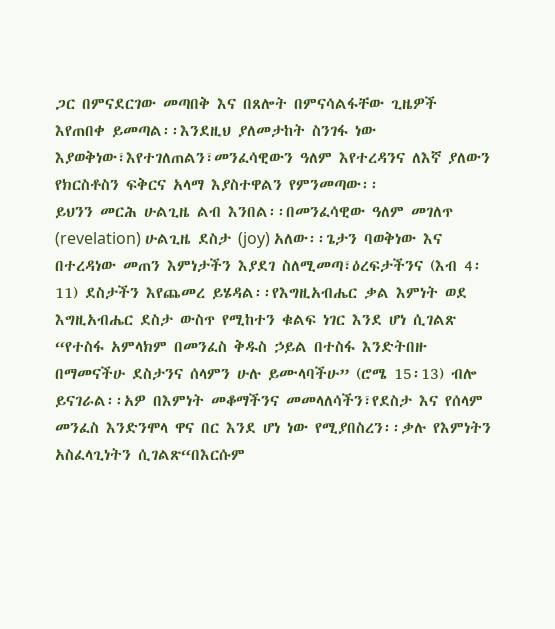ጋር በምናደርገው መጣበቅ እና በጸሎት በምናሳልፋቸው ጊዜዎች እየጠበቀ ይመጣል፡፡እንደዚህ ያለመታከት ስንገፋ ነው እያወቅነው፣እየተገለጠልን፣መንፈሳዊውን ዓለም እየተረዳንና ለእኛ ያለውን የክርስቶስን ፍቅርና አላማ እያስተዋልን የምንመጣው፡፡
ይህንን መርሕ ሁልጊዜ ልብ እንበል፡፡በመንፈሳዊው ዓለም መገለጥ (revelation) ሁልጊዜ ደስታ (joy) አለው፡፡ጌታን ባወቅነው እና በተረዳነው መጠን እምነታችን እያደገ ስለሚመጣ፣ዕረፍታችንና (እብ 4፡11) ደስታችን እየጨመረ ይሄዳል፡፡የእግዚአብሔር ቃል እምነት ወደ እግዚአብሔር ደስታ ውስጥ የሚከተን ቁልፍ ነገር እንደ ሆነ ሲገልጽ “የተስፋ አምላክም በመንፈስ ቅዱስ ኃይል በተስፋ እንድትበዙ በማመናችሁ ደስታንና ሰላምን ሁሉ ይሙላባችሁ” (ሮሜ 15፡13) ብሎ ይናገራል፡፡አዎ በእምነት መቆማችንና መመላለሳችን፣የደስታ እና የሰላም መንፈስ እንድንሞላ ዋና በር እንደ ሆነ ነው የሚያበስረን፡፡ቃሉ የእምነትን አስፈላጊነትን ሲገልጽ“በእርሱም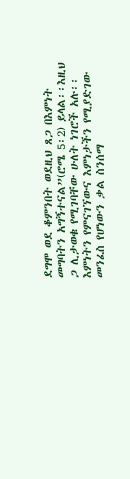ደግሞ ወደ ቆምንበት ወደዚህ ጸጋ በእምነት መግባትን አግኝተናል”(ሮሜ 5፡2) ይላል፡፡እዚህ ጋ ሊታወቁ የሚገባቸው ሁለት ነገሮች አሉ፡፡እምነትን የምናገኘውና እምነታችን የሚያድገው መንፈስ የሆነውን ቃል ስንሰማ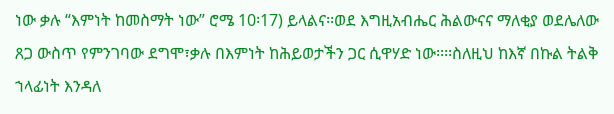ነው ቃሉ “እምነት ከመስማት ነው” ሮሜ 10፡17) ይላልና፡፡ወደ እግዚአብሔር ሕልውናና ማለቂያ ወደሌለው ጸጋ ውስጥ የምንገባው ደግሞ፣ቃሉ በእምነት ከሕይወታችን ጋር ሲዋሃድ ነው፡፡፡፡ስለዚህ ከእኛ በኩል ትልቅ ኀላፊነት እንዳለ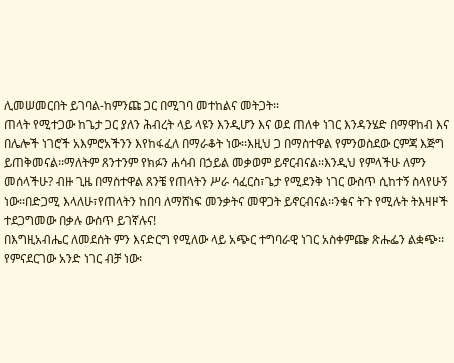ሊመሠመርበት ይገባል-ከምንጩ ጋር በሚገባ መተከልና መትጋት፡፡
ጠላት የሚተጋው ከጌታ ጋር ያለን ሕብረት ላይ ላዩን እንዲሆን እና ወደ ጠለቀ ነገር እንዳንሄድ በማዋከብ እና በሌሎች ነገሮች አእምሮአችንን እየከፋፈለ በማራቆት ነው፡፡እዚህ ጋ በማስተዋል የምንወስደው ርምጃ እጅግ ይጠቅመናል፡፡ማለትም ጸንተንም የክፉን ሐሳብ በኃይል መቃወም ይኖርብናል፡፡እንዲህ የምላችሁ ለምን መሰላችሁ? ብዙ ጊዜ በማስተዋል ጸንቼ የጠላትን ሥራ ሳፈርስ፣ጌታ የሚደንቅ ነገር ውስጥ ሲከተኝ ስላየሁኝ ነው፡፡በድጋሚ እላለሁ፣የጠላትን ከበባ ለማሸነፍ መንቃትና መዋጋት ይኖርብናል፡፡ንቁና ትጉ የሚሉት ትእዛዞች ተደጋግመው በቃሉ ውስጥ ይገኛሉና!
በእግዚአብሔር ለመደሰት ምን እናድርግ የሚለው ላይ አጭር ተግባራዊ ነገር አስቀምጬ ጽሑፌን ልቋጭ፡፡የምናደርገው አንድ ነገር ብቻ ነው፡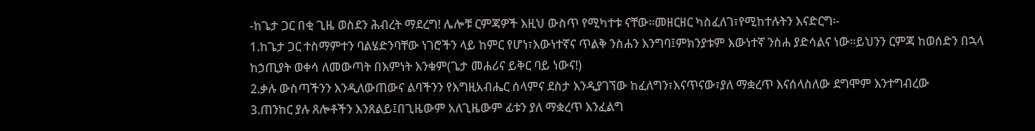-ከጌታ ጋር በቂ ጊዜ ወስደን ሕብረት ማደረግ! ሌሎቹ ርምጃዎች እዚህ ውስጥ የሚካተቱ ናቸው፡፡መዘርዘር ካስፈለገ፣የሚከተሉትን እናድርግ፡-
1.ከጌታ ጋር ተስማምተን ባልሄድንባቸው ነገሮችን ላይ ከምር የሆነ፣እውነተኛና ጥልቅ ንስሐን እንግባ፤ምክንያቱም እውነተኛ ንስሐ ያድሳልና ነው፡፡ይህንን ርምጃ ከወሰድን በኋላ ከኃጢያት ወቀሳ ለመውጣት በእምነት እንቁም(ጌታ መሐሪና ይቅር ባይ ነውና!)
2.ቃሉ ውስጣችንን እንዲለውጠውና ልባችንን የእግዚአብሔር ሰላምና ደስታ እንዲያገኘው ከፈለግን፣እናጥናው፣ያለ ማቋረጥ እናሰላስለው ደግሞም እንተግብረው
3.ጠንከር ያሉ ጸሎቶችን እንጸልይ፤በጊዜውም አለጊዜውም ፊቱን ያለ ማቋረጥ እንፈልግ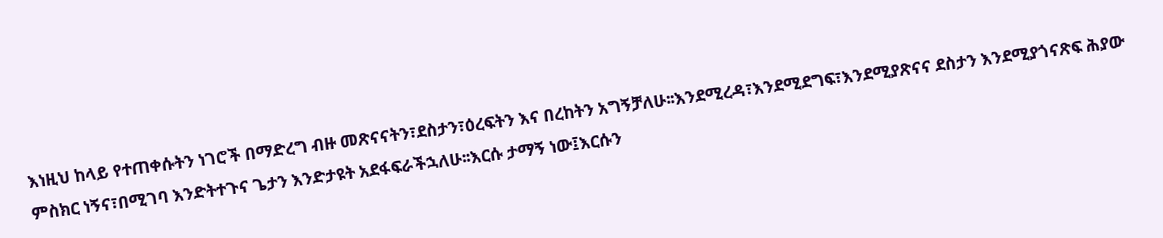እነዚህ ከላይ የተጠቀሱትን ነገሮች በማድረግ ብዙ መጽናናትን፣ደስታን፣ዕረፍትን እና በረከትን አግኝቻለሁ፡፡እንደሚረዳ፣እንደሚደግፍ፣እንደሚያጽናና ደስታን እንደሚያጎናጽፍ ሕያው ምስክር ነኝና፣በሚገባ እንድትተጉና ጌታን እንድታዩት አደፋፍራችኋለሁ፡፡እርሱ ታማኝ ነው፤እርሱን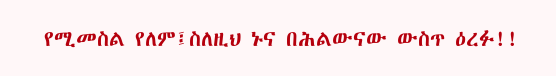የሚመስል የለም፤ስለዚህ ኑና በሕልውናው ውስጥ ዕረፉ!!